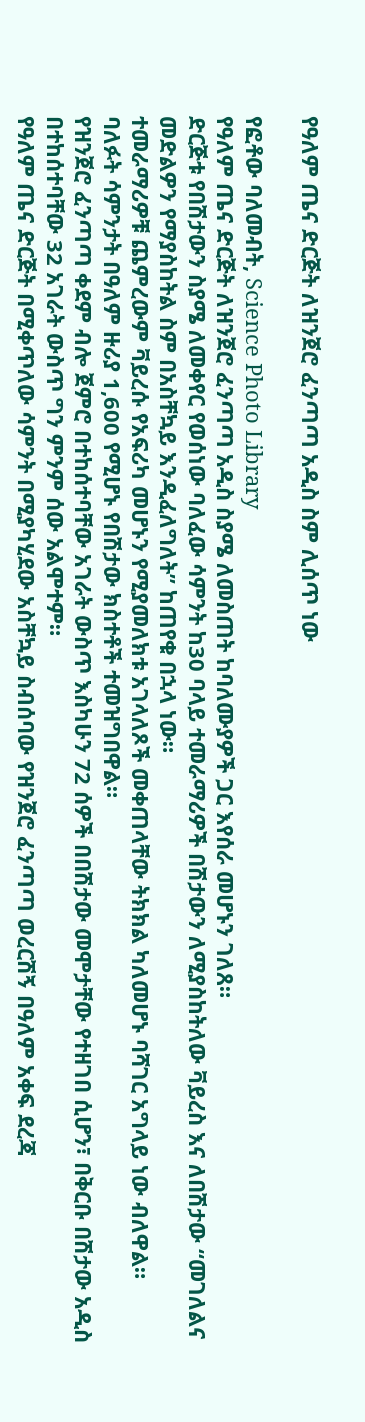የዓለም ጤና ድርጅት ለዝንጀሮ ፈንጣጣ አዲስ ስም ሊሰጥ ነው

የፎቶው ባለመብት, Science Photo Library
የዓለም ጤና ድርጅት ለዝንጀሮ ፈንጣጣ አዲስ ስያሜ ለመስጠት ከባለሙያዎች ጋር እየሰራ መሆኑን ገለጸ።
ድርጅቱ የበሽታውን ስያሜ ለመቀየር የወሰነው ባለፈው ሳምንት ከ30 ባላይ ተመራማሪዎች በሽታውን ለሚያስከትለው ቫይረስ እና ለበሽታው “መገለልና መድልዎን የማያስከትል ስም በአስቸኳይ እንዲፈለግለት” ከጠየቁ በኋላ ነው።
ተመራማሪዎቹ ጨምረውም ቫይረሱ የአፍሪካ መሆኑን የሚያመለክቱ አገላለጾች መቀጠላቸው ትክክል ካለመሆኑ ባሻገር አግላይ ነው ብለዋል።
ባለፉት ሳምንታት በዓለም ዙሪያ 1,600 የሚሆኑ የበሽታው ክስተቶች ተመዝግበዋል።
የዝንጀሮ ፈንጣጣ ቀደም ብሎ ጀምሮ በተከሰተባቸው አገራት ውስጥ እስካሁን 72 ሰዎች በበሽታው መሞታቸው የተዘገበ ሲሆን፣ በቅርቡ በሽታው አዲስ በተከሰተባቸው 32 አገራት ውስጥ ግን ምንም ሰው አልሞተም።
የዓለም ጤና ድርጅት በሚቀጥለው ሳምንት በሚያካሂደው አስቸኳይ ስብሰባው የዝንጀሮ ፈንጣጣ ወረርሽኝ በዓለም አቀፍ ደረጃ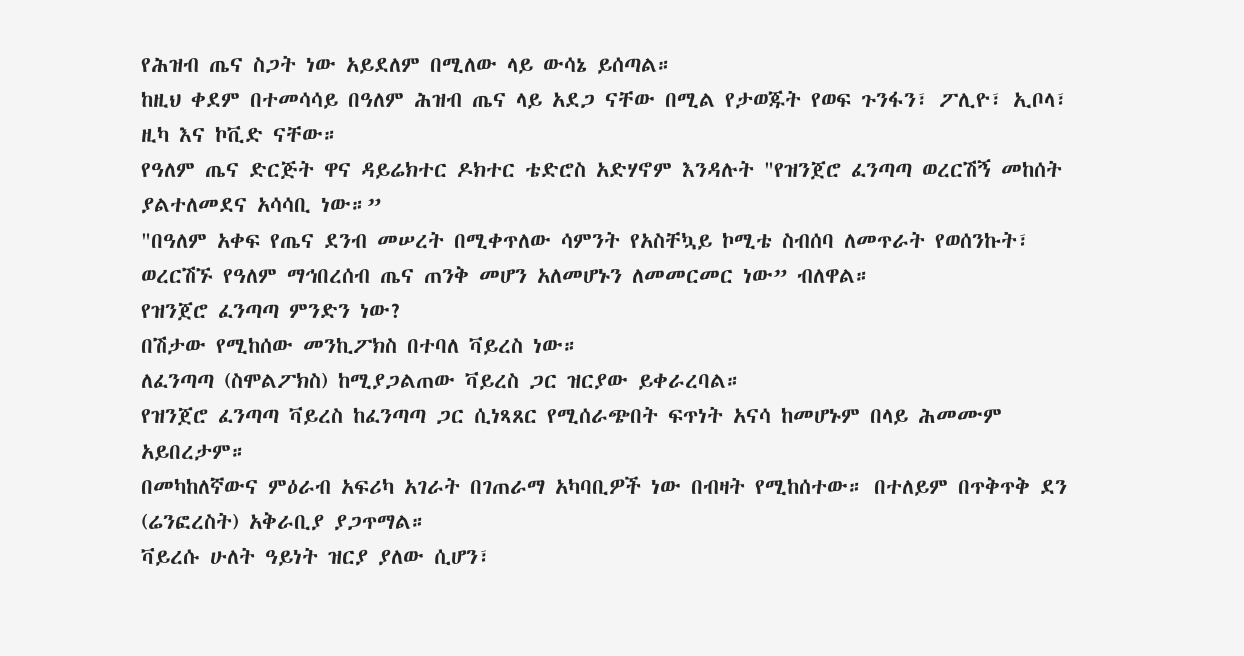የሕዝብ ጤና ስጋት ነው አይደለም በሚለው ላይ ውሳኔ ይሰጣል።
ከዚህ ቀደም በተመሳሳይ በዓለም ሕዝብ ጤና ላይ አደጋ ናቸው በሚል የታወጁት የወፍ ጉንፋን፣ ፖሊዮ፣ ኢቦላ፣ ዚካ እና ኮቪድ ናቸው።
የዓለም ጤና ድርጅት ዋና ዳይሬክተር ዶክተር ቴድሮስ አድሃኖም እንዳሉት "የዝንጀሮ ፈንጣጣ ወረርሽኝ መከሰት ያልተለመደና አሳሳቢ ነው።”
"በዓለም አቀፍ የጤና ደንብ መሠረት በሚቀጥለው ሳምንት የአስቸኳይ ኮሚቴ ስብሰባ ለመጥራት የወሰንኩት፣ ወረርሽኙ የዓለም ማኅበረሰብ ጤና ጠንቅ መሆን አለመሆኑን ለመመርመር ነው” ብለዋል።
የዝንጀሮ ፈንጣጣ ምንድን ነው?
በሽታው የሚከሰው መንኪፖክስ በተባለ ቫይረስ ነው።
ለፈንጣጣ (ስሞልፖክስ) ከሚያጋልጠው ቫይረስ ጋር ዝርያው ይቀራረባል።
የዝንጀሮ ፈንጣጣ ቫይረስ ከፈንጣጣ ጋር ሲነጻጸር የሚሰራጭበት ፍጥነት አናሳ ከመሆኑም በላይ ሕመሙም አይበረታም።
በመካከለኛውና ምዕራብ አፍሪካ አገራት በገጠራማ አካባቢዎች ነው በብዛት የሚከሰተው። በተለይም በጥቅጥቅ ደን (ሬንፎረስት) አቅራቢያ ያጋጥማል።
ቫይረሱ ሁለት ዓይነት ዝርያ ያለው ሲሆን፣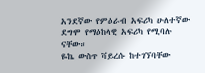አንደኛው የምዕራብ አፍሪካ ሁለተኛው ደግሞ የማዕከላዊ አፍሪካ የሚባሉ ናቸው።
ዬኬ ውስጥ ቫይረሱ ከተገኘባቸው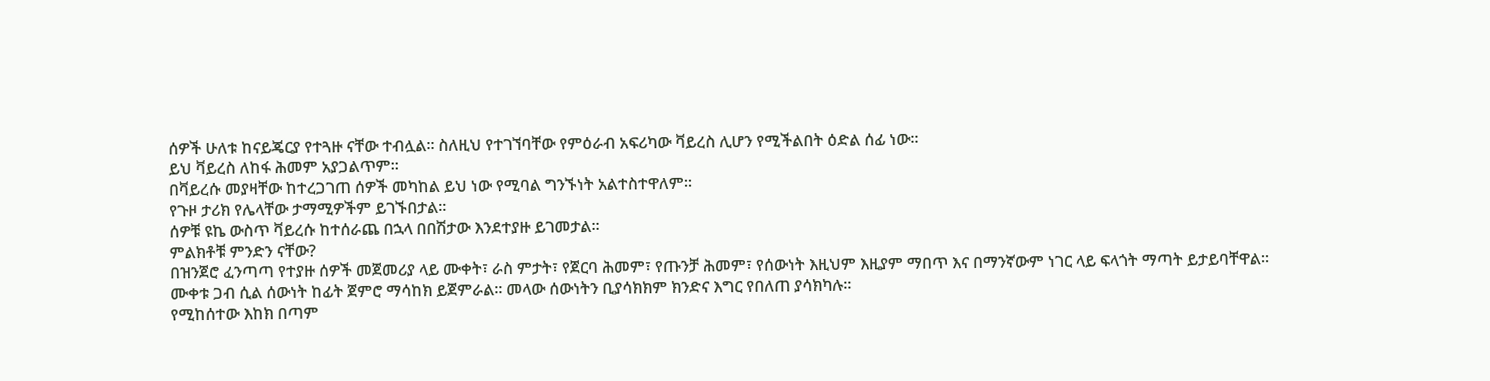ሰዎች ሁለቱ ከናይጄርያ የተጓዙ ናቸው ተብሏል። ስለዚህ የተገኘባቸው የምዕራብ አፍሪካው ቫይረስ ሊሆን የሚችልበት ዕድል ሰፊ ነው።
ይህ ቫይረስ ለከፋ ሕመም አያጋልጥም።
በቫይረሱ መያዛቸው ከተረጋገጠ ሰዎች መካከል ይህ ነው የሚባል ግንኙነት አልተስተዋለም።
የጉዞ ታሪክ የሌላቸው ታማሚዎችም ይገኙበታል።
ሰዎቹ ዩኬ ውስጥ ቫይረሱ ከተሰራጨ በኋላ በበሽታው እንደተያዙ ይገመታል።
ምልክቶቹ ምንድን ናቸው?
በዝንጀሮ ፈንጣጣ የተያዙ ሰዎች መጀመሪያ ላይ ሙቀት፣ ራስ ምታት፣ የጀርባ ሕመም፣ የጡንቻ ሕመም፣ የሰውነት እዚህም እዚያም ማበጥ እና በማንኛውም ነገር ላይ ፍላጎት ማጣት ይታይባቸዋል።
ሙቀቱ ጋብ ሲል ሰውነት ከፊት ጀምሮ ማሳከክ ይጀምራል። መላው ሰውነትን ቢያሳክክም ክንድና እግር የበለጠ ያሳክካሉ።
የሚከሰተው እከክ በጣም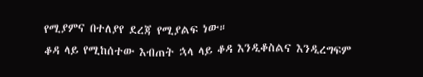የሚያምና በተለያየ ደረጃ የሚያልፍ ነው።
ቆዳ ላይ የሚከሰተው እብጠት ኋላ ላይ ቆዳ እንዲቆስልና እንዲረግፍም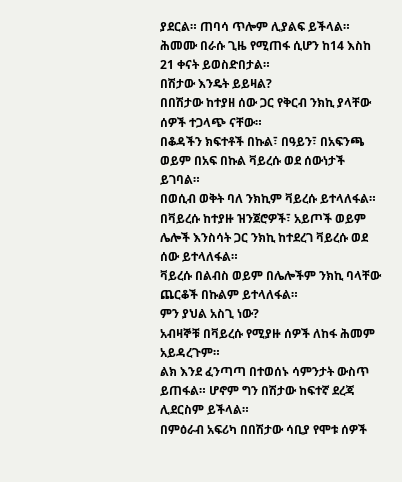ያደርል። ጠባሳ ጥሎም ሊያልፍ ይችላል።
ሕመሙ በራሱ ጊዜ የሚጠፋ ሲሆን ከ14 እስከ 21 ቀናት ይወስድበታል።
በሽታው እንዴት ይይዛል?
በበሽታው ከተያዘ ሰው ጋር የቅርብ ንክኪ ያላቸው ሰዎች ተጋላጭ ናቸው።
በቆዳችን ክፍተቶች በኩል፣ በዓይን፣ በአፍንጫ ወይም በአፍ በኩል ቫይረሱ ወደ ሰውነታች ይገባል።
በወሲብ ወቅት ባለ ንክኪም ቫይረሱ ይተላለፋል።
በቫይረሱ ከተያዙ ዝንጀሮዎች፣ አይጦች ወይም ሌሎች እንስሳት ጋር ንክኪ ከተደረገ ቫይረሱ ወደ ሰው ይተላለፋል።
ቫይረሱ በልብስ ወይም በሌሎችም ንክኪ ባላቸው ጨርቆች በኩልም ይተላለፋል።
ምን ያህል አስጊ ነው?
አብዛኞቹ በቫይረሱ የሚያዙ ሰዎች ለከፋ ሕመም አይዳረጉም።
ልክ እንደ ፈንጣጣ በተወሰኑ ሳምንታት ውስጥ ይጠፋል። ሆኖም ግን በሽታው ከፍተኛ ደረጃ ሊደርስም ይችላል።
በምዕራብ አፍሪካ በበሽታው ሳቢያ የሞቱ ሰዎች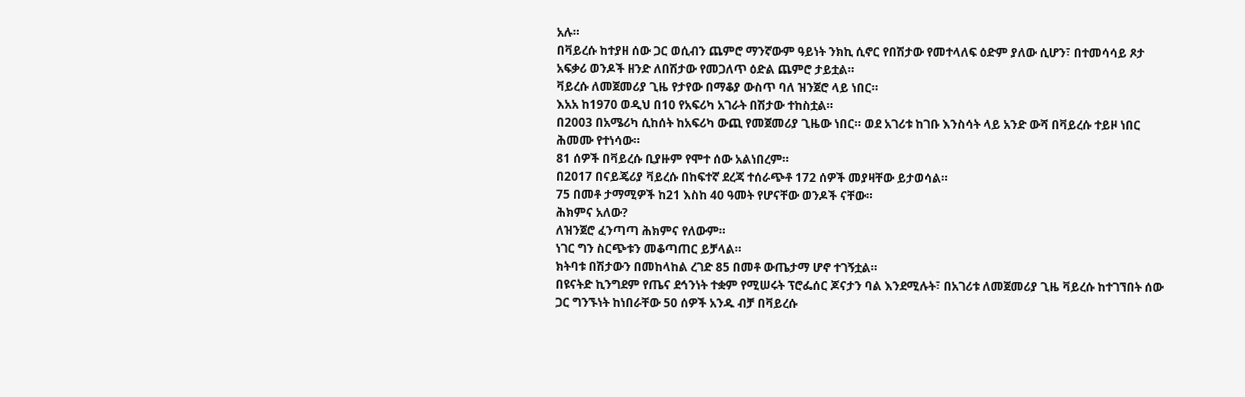አሉ።
በቫይረሱ ከተያዘ ሰው ጋር ወሲብን ጨምሮ ማንኛውም ዓይነት ንክኪ ሲኖር የበሽታው የመተላለፍ ዕድም ያለው ሲሆን፣ በተመሳሳይ ጾታ አፍቃሪ ወንዶች ዘንድ ለበሽታው የመጋለጥ ዕድል ጨምሮ ታይቷል።
ቫይረሱ ለመጀመሪያ ጊዜ የታየው በማቆያ ውስጥ ባለ ዝንጀሮ ላይ ነበር።
እአአ ከ1970 ወዲህ በ10 የአፍሪካ አገራት በሽታው ተከስቷል።
በ2003 በአሜሪካ ሲከሰት ከአፍሪካ ውጪ የመጀመሪያ ጊዜው ነበር። ወደ አገሪቱ ከገቡ እንስሳት ላይ አንድ ውሻ በቫይረሱ ተይዞ ነበር ሕመሙ የተነሳው።
81 ሰዎች በቫይረሱ ቢያዙም የሞተ ሰው አልነበረም።
በ2017 በናይጄሪያ ቫይረሱ በከፍተኛ ደረጃ ተሰራጭቶ 172 ሰዎች መያዛቸው ይታወሳል።
75 በመቶ ታማሚዎች ከ21 እስከ 40 ዓመት የሆናቸው ወንዶች ናቸው።
ሕክምና አለው?
ለዝንጀሮ ፈንጣጣ ሕክምና የለውም።
ነገር ግን ስርጭቱን መቆጣጠር ይቻላል።
ክትባቱ በሽታውን በመከላከል ረገድ 85 በመቶ ውጤታማ ሆኖ ተገኝቷል።
በዩናትድ ኪንግደም የጤና ደኅንነት ተቋም የሚሠሩት ፕሮፌሰር ጆናታን ባል እንደሚሉት፣ በአገሪቱ ለመጀመሪያ ጊዜ ቫይረሱ ከተገኘበት ሰው ጋር ግንኙነት ከነበራቸው 50 ሰዎች አንዱ ብቻ በቫይረሱ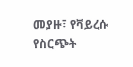መያዙ፣ የቫይረሱ የስርጭት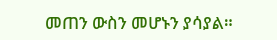መጠን ውስን መሆኑን ያሳያል።